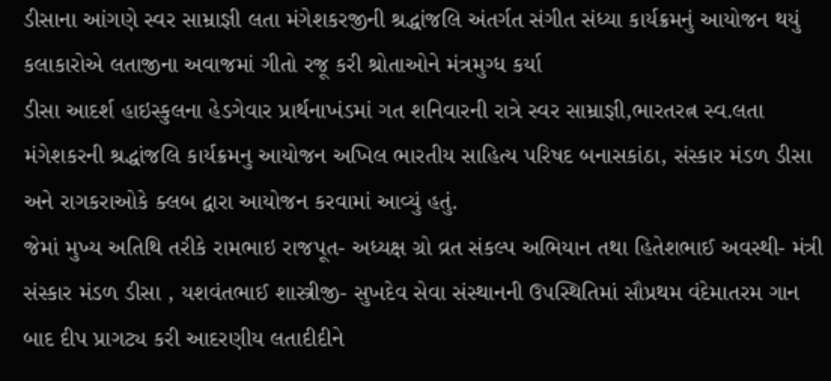ડીસાના આંગણે સ્વર સામ્રાજ્ઞી લતા મંગેશકરજીની શ્રદ્ધાંજલિ અંતર્ગત સંગીત સંધ્યા કાર્યક્રમનું આયોજન થયું
કલાકારોએ લતાજીના અવાજમાં ગીતો રજૂ કરી શ્રોતાઓને મંત્રમુગ્ધ કર્યા
ડીસા આદર્શ હાઇસ્કુલના હેડગેવાર પ્રાર્થનાખંડમાં ગત શનિવારની રાત્રે સ્વર સામ્રાજ્ઞી,ભારતરત્ન સ્વ.લતા મંગેશકરની શ્રદ્ધાંજલિ કાર્યક્રમનુ આયોજન અખિલ ભારતીય સાહિત્ય પરિષદ બનાસકાંઠા, સંસ્કાર મંડળ ડીસા અને રાગકરાઓકે ક્લબ દ્વારા આયોજન કરવામાં આવ્યું હતું.
જેમાં મુખ્ય અતિથિ તરીકે રામભાઇ રાજપૂત- અધ્યક્ષ ગ્રો વ્રત સંકલ્પ અભિયાન તથા હિતેશભાઈ અવસ્થી- મંત્રી સંસ્કાર મંડળ ડીસા , યશવંતભાઈ શાસ્ત્રીજી- સુખદેવ સેવા સંસ્થાનની ઉપસ્થિતિમાં સૌપ્રથમ વંદેમાતરમ ગાન બાદ દીપ પ્રાગટ્ય કરી આદરણીય લતાદીદીને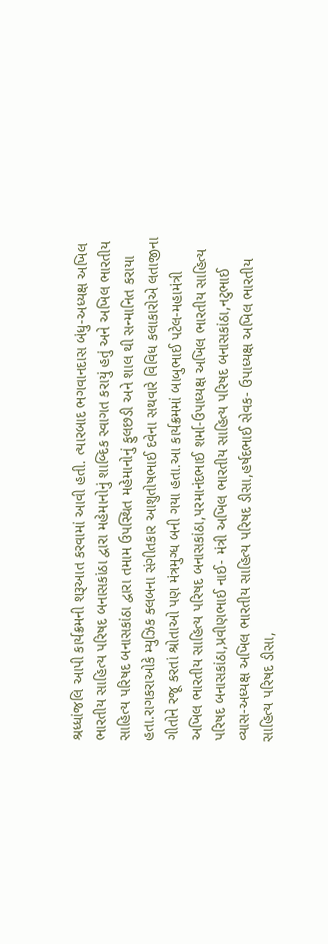શ્રધ્ધાંજલિ આપી કાર્યક્રમની શરૂઆત કરવામાં આવી હતી. ત્યારબાદ ભગવાનદાસ બંધુ-અધ્યક્ષ અખિલ ભારતીય સાહિત્ય પરિષદ બનાસકાંઠા દ્વારા મહેમાનોનું શાબ્દિક સ્વાગત કરાયું હતું અને અખિલ ભારતીય સાહિત્ય પરિષદ બનાસકાંઠા દ્વારા તમામ ઉપસ્થિત મહેમાનોનું ફુલછડી અને શાલ થી સન્માનિત કરાયા હતા.રાગકરાઓકે મ્યુઝિક ક્લબના સંગીતકાર આશુતોષભાઈ દવેના સથવારે વિવિધ કલાકારોએ લતાજીના ગીતોને રજૂ કરતાં શ્રોતાઓ પણ મંત્રમુગ્ધ બની ગયા હતા.આ કાર્યક્રમમાં બાબુભાઈ પટેલ-મહામંત્રી અખિલ ભારતીય સાહિત્ય પરિષદ બનાસકાંઠા,પરમાનંદભાઈ શર્મા-ઉપાધ્યક્ષ અખિલ ભારતીય સાહિત્ય પરિષદ બનાસકાંઠા,પ્રવીણભાઈ નાઈ- મંત્રી અખિલ ભારતીય સાહિત્ય પરિષદ બનાસકાંઠા,નટુભાઈ વ્યાસ-અધ્યક્ષ અખિલ ભારતીય સાહિત્ય પરિષદ ડીસા,હર્ષદભાઈ સેવક- ઉપાધ્યક્ષ અખિલ ભારતીય સાહિત્ય પરિષદ ડીસા,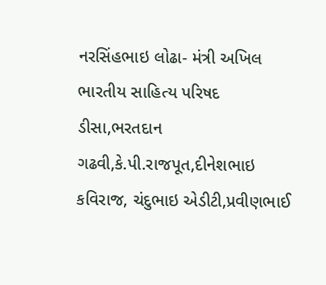નરસિંહભાઇ લોઢા- મંત્રી અખિલ ભારતીય સાહિત્ય પરિષદ ડીસા,ભરતદાન ગઢવી,કે.પી.રાજપૂત,દીનેશભાઇ કવિરાજ, ચંદુભાઇ એડીટી,પ્રવીણભાઈ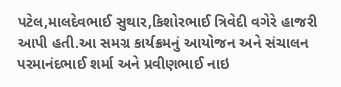પટેલ,માલદેવભાઈ સુથાર,કિશોરભાઈ ત્રિવેદી વગેરે હાજરી આપી હતી.આ સમગ્ર કાર્યક્રમનું આયોજન અને સંચાલન પરમાનંદભાઈ શર્મા અને પ્રવીણભાઈ નાઇ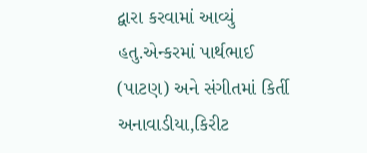દ્વારા કરવામાં આવ્યું હતુ.એન્કરમાં પાર્થભાઈ (પાટણ) અને સંગીતમાં કિર્તી અનાવાડીયા,કિરીટ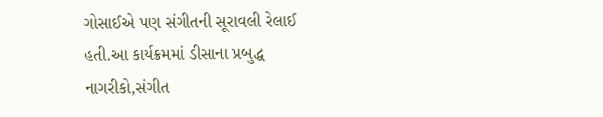ગોસાઈએ પણ સંગીતની સૂરાવલી રેલાઈ હતી.આ કાર્યક્રમમાં ડીસાના પ્રબુદ્ધ નાગરીકો,સંગીત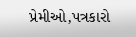પ્રેમીઓ,પત્રકારો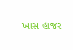ખાસ હાજર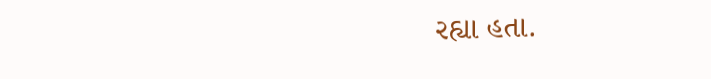રહ્યા હતા.